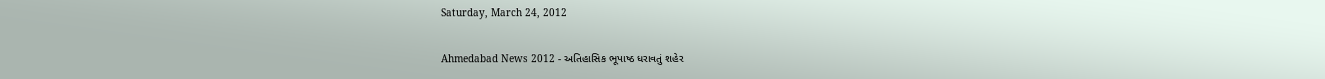Saturday, March 24, 2012

Ahmedabad News 2012 - અતિહાસિક ભૂપાષ્ઠ ધરાવતું શહેર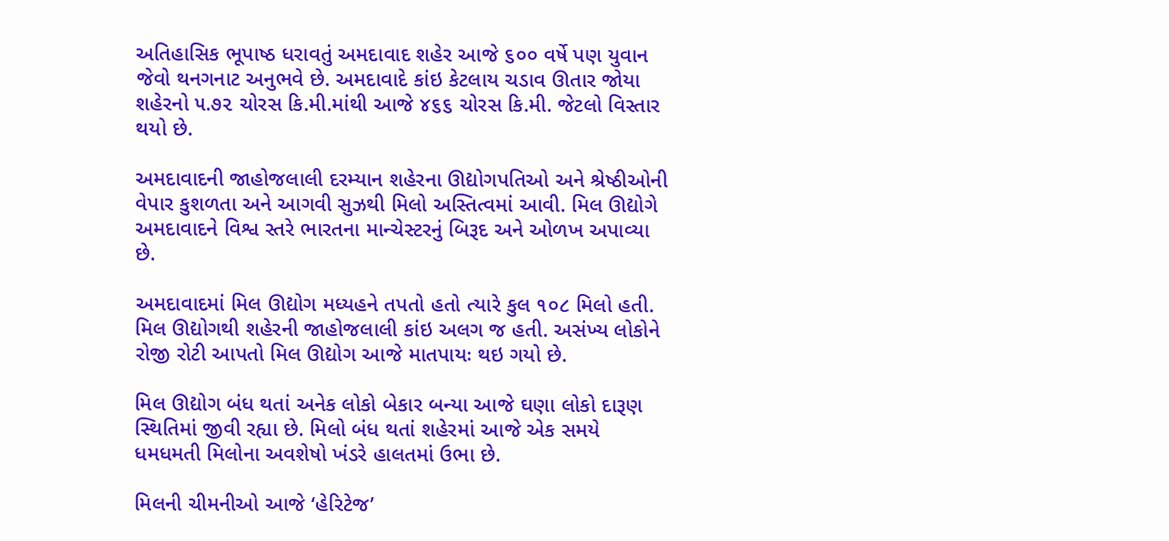અતિહાસિક ભૂપાષ્ઠ ધરાવતું અમદાવાદ શહેર આજે ૬૦૦ વર્ષે પણ યુવાન જેવો થનગનાટ અનુભવે છે. અમદાવાદે કાંઇ કેટલાય ચડાવ ઊતાર જોયા શહેરનો ૫.૭૨ ચોરસ કિ.મી.માંથી આજે ૪૬૬ ચોરસ કિ.મી. જેટલો વિસ્તાર થયો છે.

અમદાવાદની જાહોજલાલી દરમ્યાન શહેરના ઊદ્યોગપતિઓ અને શ્રેષ્ઠીઓની વેપાર કુશળતા અને આગવી સુઝથી મિલો અસ્તિત્વમાં આવી. મિલ ઊદ્યોગે અમદાવાદને વિશ્વ સ્તરે ભારતના માન્ચેસ્ટરનું બિરૂદ અને ઓળખ અપાવ્યા છે.

અમદાવાદમાં મિલ ઊદ્યોગ મધ્યહને તપતો હતો ત્યારે કુલ ૧૦૮ મિલો હતી. મિલ ઊદ્યોગથી શહેરની જાહોજલાલી કાંઇ અલગ જ હતી. અસંખ્ય લોકોને રોજી રોટી આપતો મિલ ઊદ્યોગ આજે માતપાયઃ થઇ ગયો છે.

મિલ ઊદ્યોગ બંધ થતાં અનેક લોકો બેકાર બન્યા આજે ઘણા લોકો દારૂણ સ્થિતિમાં જીવી રહ્યા છે. મિલો બંધ થતાં શહેરમાં આજે એક સમયે ધમધમતી મિલોના અવશેષો ખંડરે હાલતમાં ઉભા છે.

મિલની ચીમનીઓ આજે ‘હેરિટેજ’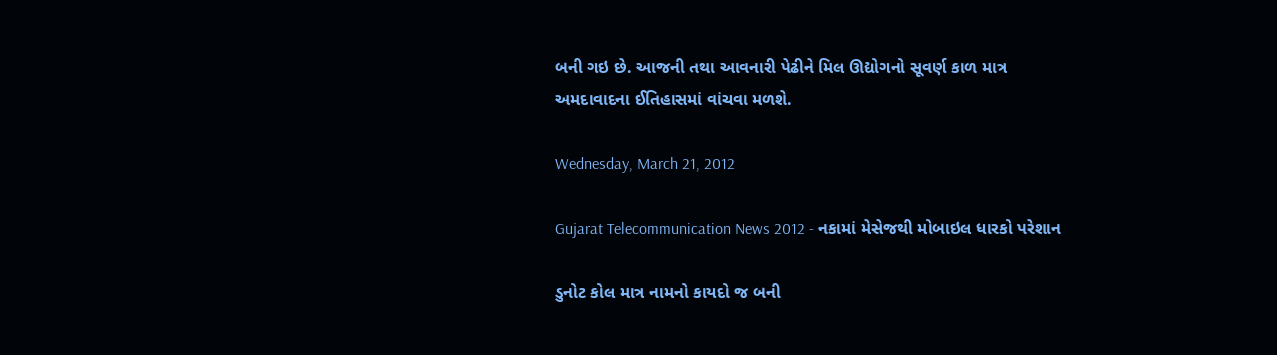બની ગઇ છે. આજની તથા આવનારી પેઢીને મિલ ઊદ્યોગનો સૂવર્ણ કાળ માત્ર અમદાવાદના ઈતિહાસમાં વાંચવા મળશે.

Wednesday, March 21, 2012

Gujarat Telecommunication News 2012 - નકામાં મેસેજથી મોબાઇલ ધારકો પરેશાન

ડુનોટ કોલ માત્ર નામનો કાયદો જ બની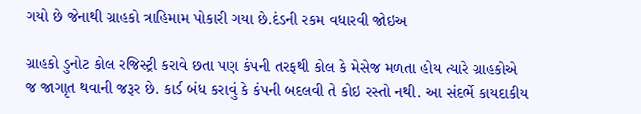ગયો છે જેનાથી ગ્રાહકો ત્રાહિમામ પોકારી ગયા છે.દંડની રકમ વધારવી જોઇઅ

ગ્રાહકો ડુનોટ કોલ રજિસ્ટ્રી કરાવે છતા પણ કંપની તરફથી કોલ કે મેસેજ મળતા હોય ત્યારે ગ્રાહકોએ જ જાગાૃત થવાની જરૂર છે. કાર્ડ બંધ કરાવું કે કંપની બદલવી તે કોઇ રસ્તો નથી. આ સંદર્ભે કાયદાકીય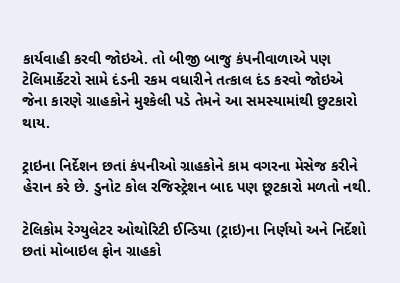કાર્યવાહી કરવી જોઇએ. તો બીજી બાજુ કંપનીવાળાએ પણ ટેલિમાર્કેટરો સામે દંડની રકમ વધારીને તત્કાલ દંડ કરવો જોઇએ જેના કારણે ગ્રાહકોને મુશ્કેલી પડે તેમને આ સમસ્યામાંથી છુટકારો થાય.

ટ્રાઇના નિર્દેશન છતાં કંપનીઓ ગ્રાહકોને કામ વગરના મેસેજ કરીને હેરાન કરે છે. ડુનોટ કોલ રજિસ્ટ્રેશન બાદ પણ છૂટકારો મળતો નથી.

ટેલિકોમ રેગ્યુલેટર ઓથોરિટી ઈન્ડિયા (ટ્રાઇ)ના નિર્ણયો અને નિર્દેશો છતાં મોબાઇલ ફોન ગ્રાહકો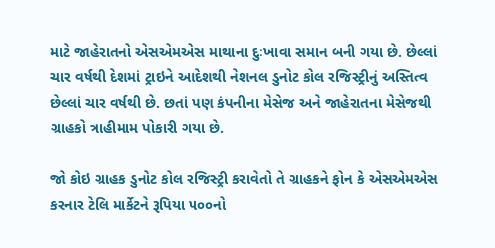માટે જાહેરાતનો એસએમએસ માથાના દુઃખાવા સમાન બની ગયા છે. છેલ્લાં ચાર વર્ષથી દેશમાં ટ્રાઇને આદેશથી નેશનલ ડુનોટ કોલ રજિસ્ટ્રીનું અસ્તિત્વ છેલ્લાં ચાર વર્ષથી છે. છતાં પણ કંપનીના મેસેજ અને જાહેરાતના મેસેજથી ગ્રાહકો ત્રાહીમામ પોકારી ગયા છે.

જો કોઇ ગ્રાહક ડુનોટ કોલ રજિસ્ટ્રી કરાવેતો તે ગ્રાહકને ફોન કે એસએમએસ કરનાર ટેલિ માર્કેટને રૂપિયા ૫૦૦નો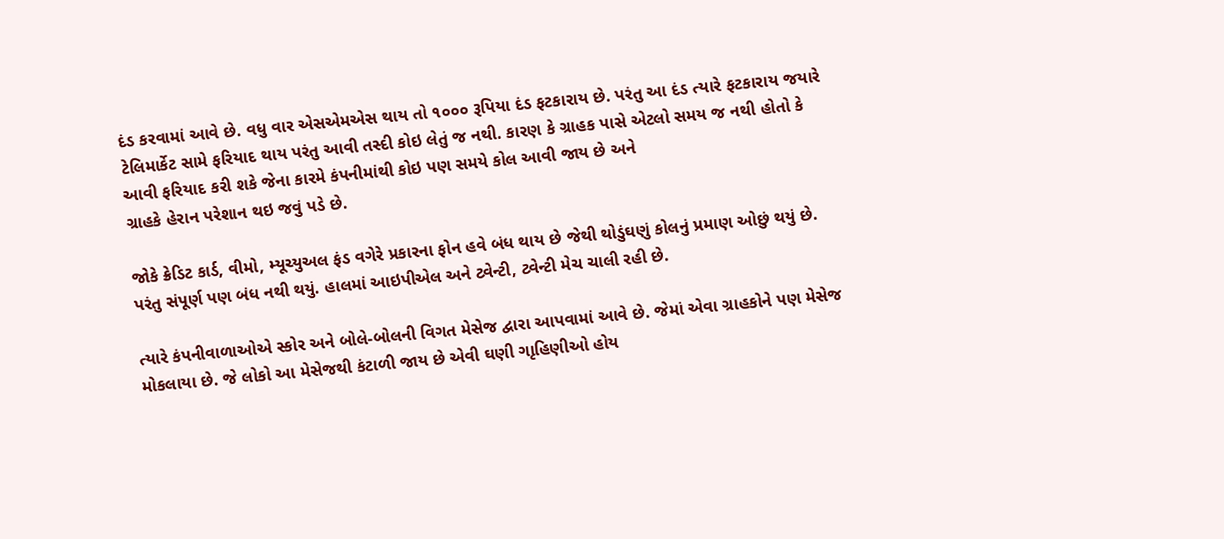દંડ કરવામાં આવે છે. વધુ વાર એસએમએસ થાય તો ૧૦૦૦ રૂપિયા દંડ ફટકારાય છે. પરંતુ આ દંડ ત્યારે ફટકારાય જયારે ટેલિમાર્કેટ સામે ફરિયાદ થાય પરંતુ આવી તસ્દી કોઇ લેતું જ નથી. કારણ કે ગ્રાહક પાસે એટલો સમય જ નથી હોતો કે આવી ફરિયાદ કરી શકે જેના કારમે કંપનીમાંથી કોઇ પણ સમયે કોલ આવી જાય છે અને
ગ્રાહકે હેરાન પરેશાન થઇ જવું પડે છે.

જોકે ક્રેડિટ કાર્ડ, વીમો, મ્યૂચ્યુઅલ ફંડ વગેરે પ્રકારના ફોન હવે બંધ થાય છે જેથી થોડુંઘણું કોલનું પ્રમાણ ઓછું થયું છે. પરંતુ સંપૂર્ણ પણ બંધ નથી થયું. હાલમાં આઇપીએલ અને ટ્વેન્ટી, ટ્વેન્ટી મેચ ચાલી રહી છે.

ત્યારે કંપનીવાળાઓએ સ્કોર અને બોલે-બોલની વિગત મેસેજ દ્વારા આપવામાં આવે છે. જેમાં એવા ગ્રાહકોને પણ મેસેજ મોકલાયા છે. જે લોકો આ મેસેજથી કંટાળી જાય છે એવી ઘણી ગાૃહિણીઓ હોય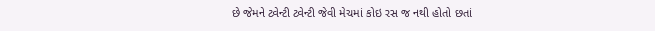છે જેમને ટ્વેન્ટી ટ્વેન્ટી જેવી મેચમાં કોઇ રસ જ નથી હોતો છતાં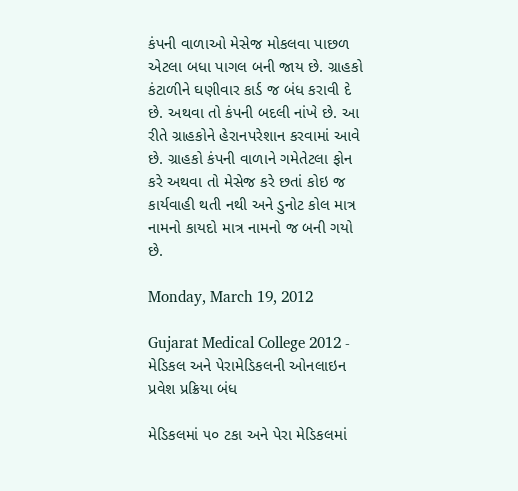કંપની વાળાઓ મેસેજ મોકલવા પાછળ એટલા બધા પાગલ બની જાય છે. ગ્રાહકો કંટાળીને ઘણીવાર કાર્ડ જ બંધ કરાવી દે છે. અથવા તો કંપની બદલી નાંખે છે. આ રીતે ગ્રાહકોને હેરાનપરેશાન કરવામાં આવે છે. ગ્રાહકો કંપની વાળાને ગમેતેટલા ફોન કરે અથવા તો મેસેજ કરે છતાં કોઇ જ કાર્યવાહી થતી નથી અને ડુનોટ કોલ માત્ર નામનો કાયદો માત્ર નામનો જ બની ગયો છે.

Monday, March 19, 2012

Gujarat Medical College 2012 - મેડિકલ અને પેરામેડિકલની ઓનલાઇન પ્રવેશ પ્રક્રિયા બંધ

મેડિકલમાં ૫૦ ટકા અને પેરા મેડિકલમાં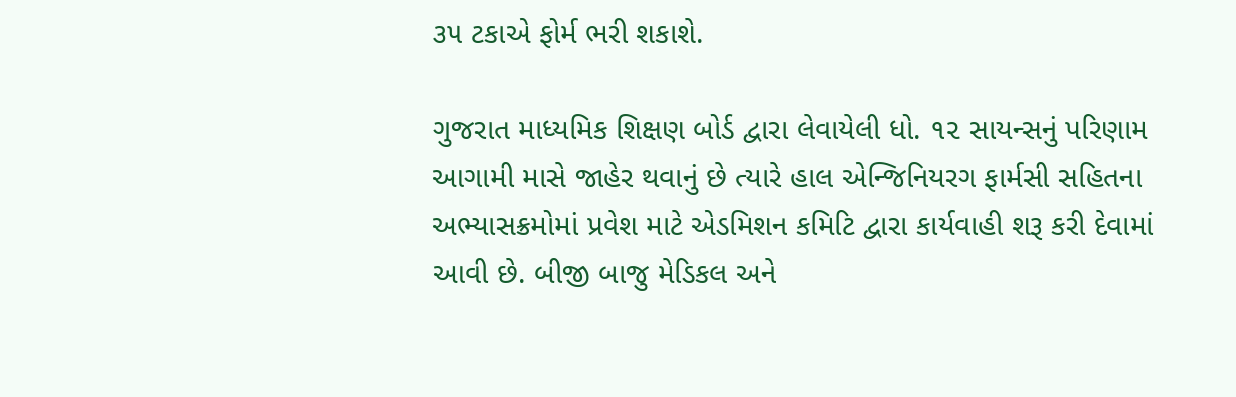૩૫ ટકાએ ફોર્મ ભરી શકાશે.

ગુજરાત માધ્યમિક શિક્ષણ બોર્ડ દ્વારા લેવાયેલી ધો. ૧૨ સાયન્સનું પરિણામ આગામી માસે જાહેર થવાનું છે ત્યારે હાલ એન્જિનિયરગ ફાર્મસી સહિતના અભ્યાસક્રમોમાં પ્રવેશ માટે એડમિશન કમિટિ દ્વારા કાર્યવાહી શરૂ કરી દેવામાં આવી છે. બીજી બાજુ મેડિકલ અને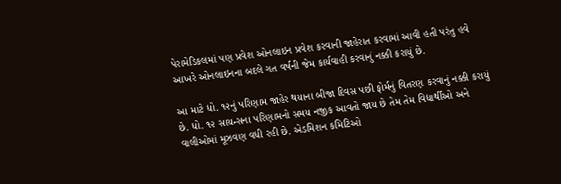પેરામેડિકલમાં પણ પ્રવેશ ઓનલાઇન પ્રવેશ કરવાની જાહેરાત કરવામાં આવી હતી પરંતુ હવે આખરે ઓનલાઇનના બદલે ગત વર્ષની જેમ કાર્યવાહી કરવાનું નક્કી કરાયું છે.

આ માટે ધો. ૧૨નું પરિણામ જાહેર થયાના બીજા દિવસ પછી ફોર્મનું વિતરણ કરવાનું નક્કી કરાયું છે. ધો. ૧૨ સાયન્સના પરિણામનો સમય નજીક આવતો જાય છે તેમ તેમ વિદ્યાર્થીઓ અને વાલીઓમાં મૂઝવણ વધી રહી છે. એડમિશન કમિટિઓ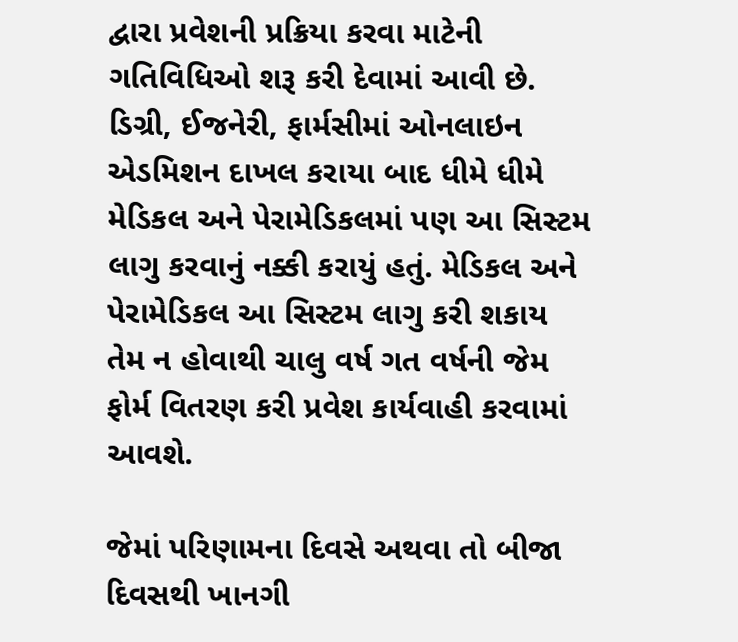દ્વારા પ્રવેશની પ્રક્રિયા કરવા માટેની ગતિવિધિઓ શરૂ કરી દેવામાં આવી છે. ડિગ્રી, ઈજનેરી, ફાર્મસીમાં ઓનલાઇન એડમિશન દાખલ કરાયા બાદ ધીમે ધીમે મેડિકલ અને પેરામેડિકલમાં પણ આ સિસ્ટમ લાગુ કરવાનું નક્કી કરાયું હતું. મેડિકલ અને પેરામેડિકલ આ સિસ્ટમ લાગુ કરી શકાય તેમ ન હોવાથી ચાલુ વર્ષ ગત વર્ષની જેમ ફોર્મ વિતરણ કરી પ્રવેશ કાર્યવાહી કરવામાં આવશે.

જેમાં પરિણામના દિવસે અથવા તો બીજા દિવસથી ખાનગી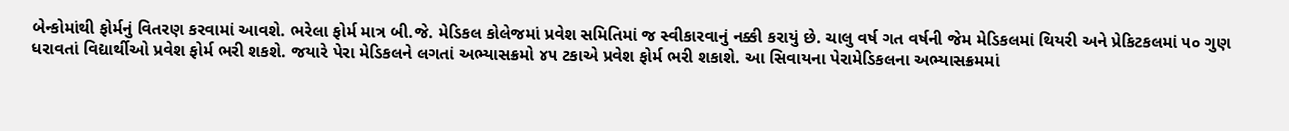બેન્કોમાંથી ફોર્મનું વિતરણ કરવામાં આવશે. ભરેલા ફોર્મ માત્ર બી.જે. મેડિકલ કોલેજમાં પ્રવેશ સમિતિમાં જ સ્વીકારવાનું નક્કી કરાયું છે. ચાલુ વર્ષ ગત વર્ષની જેમ મેડિકલમાં થિયરી અને પ્રેકિટકલમાં ૫૦ ગુણ ધરાવતાં વિદ્યાર્થીઓ પ્રવેશ ફોર્મ ભરી શકશે. જયારે પેરા મેડિકલને લગતાં અભ્યાસક્રમો ૪૫ ટકાએ પ્રવેશ ફોર્મ ભરી શકાશે. આ સિવાયના પેરામેડિકલના અભ્યાસક્રમમાં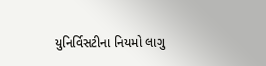યુનિર્વિસટીના નિયમો લાગુ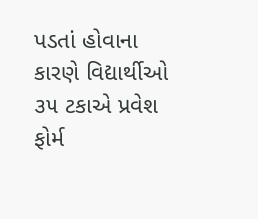પડતાં હોવાના કારણે વિદ્યાર્થીઓ ૩૫ ટકાએ પ્રવેશ ફોર્મ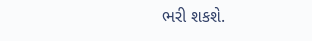ભરી શકશે.